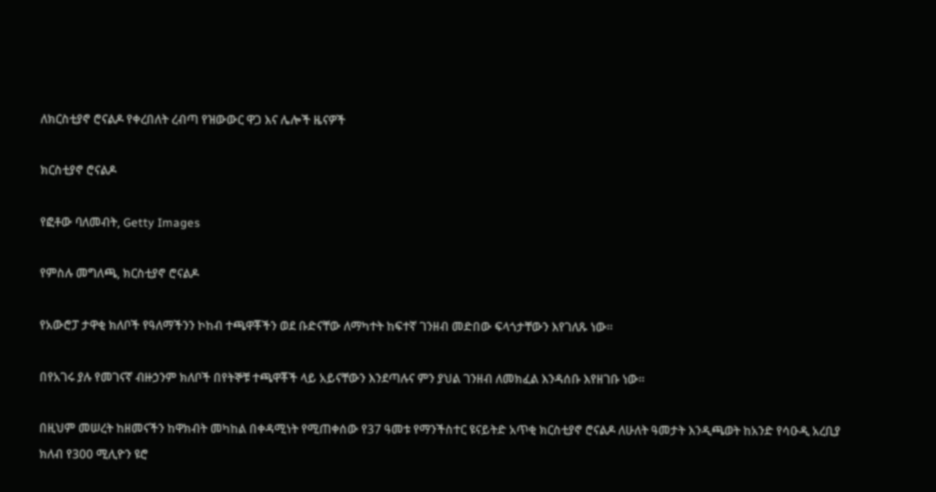ለክርስቲያኖ ሮናልዶ የቀረበለት ረብጣ የዝውውር ዋጋ እና ሌሎች ዜናዎች

ክርስቲያኖ ሮናልዶ

የፎቶው ባለመብት, Getty Images

የምስሉ መግለጫ, ክርስቲያኖ ሮናልዶ

የአውሮፓ ታዋቂ ክለቦች የዓለማችንን ኮከብ ተጫዋቾችን ወደ ቡድናቸው ለማካተት ከፍተኛ ገንዘብ መድበው ፍላጎታቸውን እየገለጹ ነው።

በየአገሩ ያሉ የመገናኛ ብዙኃንም ክለቦች በየትኞቹ ተጫዋቾች ላይ አይናቸውን እንደጣሉና ምን ያህል ገንዘብ ለመክፈል እንዳሰቡ እየዘገቡ ነው።

በዚህም መሠረት ከዘመናችን ከዋክብት መካከል በቀዳሚነት የሚጠቀሰው የ37 ዓመቱ የማንችስተር ዩናይትድ አጥቂ ክርስቲያኖ ሮናልዶ ለሁለት ዓመታት እንዲጫወት ከአንድ የሳዑዲ አረቢያ ክለብ የ300 ሚሊዮን ዩሮ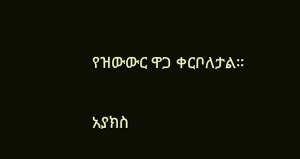የዝውውር ዋጋ ቀርቦለታል።

አያክስ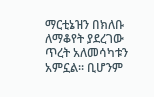ማርቲኔዝን በክለቡ ለማቆየት ያደረገው ጥረት አለመሳካቱን አምኗል። ቢሆንም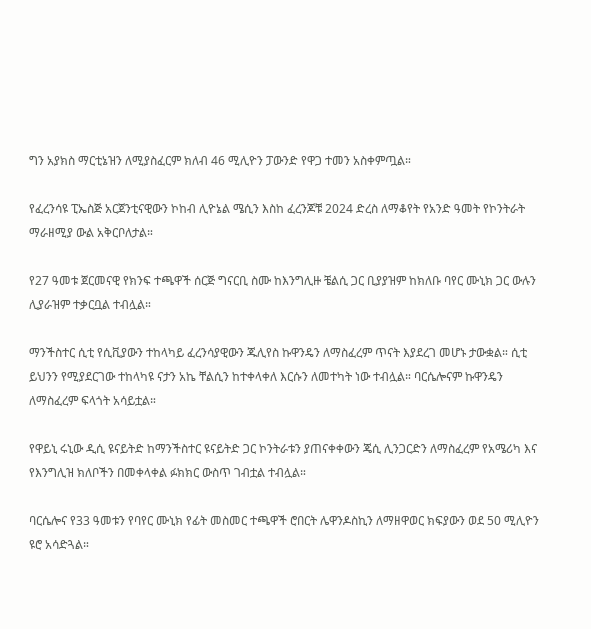ግን አያክስ ማርቲኔዝን ለሚያስፈርም ክለብ 46 ሚሊዮን ፓውንድ የዋጋ ተመን አስቀምጧል።

የፈረንሳዩ ፒኤስጅ አርጀንቲናዊውን ኮከብ ሊዮኔል ሜሲን እስከ ፈረንጆቹ 2024 ድረስ ለማቆየት የአንድ ዓመት የኮንትራት ማራዘሚያ ውል አቅርቦለታል።

የ27 ዓመቱ ጀርመናዊ የክንፍ ተጫዋች ሰርጅ ግናርቢ ስሙ ከእንግሊዙ ቼልሲ ጋር ቢያያዝም ከክለቡ ባየር ሙኒክ ጋር ውሉን ሊያራዝም ተቃርቧል ተብሏል።

ማንችስተር ሲቲ የሲቪያውን ተከላካይ ፈረንሳያዊውን ጁሊየስ ኩዋንዴን ለማስፈረም ጥናት እያደረገ መሆኑ ታውቋል። ሲቲ ይህንን የሚያደርገው ተከላካዩ ናታን አኬ ቸልሲን ከተቀላቀለ እርሱን ለመተካት ነው ተብሏል። ባርሴሎናም ኩዋንዴን ለማስፈረም ፍላጎት አሳይቷል።

የዋይኒ ሩኒው ዲሲ ዩናይትድ ከማንችስተር ዩናይትድ ጋር ኮንትራቱን ያጠናቀቀውን ጄሲ ሊንጋርድን ለማስፈረም የአሜሪካ እና የእንግሊዝ ክለቦችን በመቀላቀል ፉክክር ውስጥ ገብቷል ተብሏል።

ባርሴሎና የ33 ዓመቱን የባየር ሙኒክ የፊት መስመር ተጫዋች ሮበርት ሌዋንዶስኪን ለማዘዋወር ክፍያውን ወደ 50 ሚሊዮን ዩሮ አሳድጓል።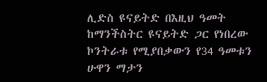ሊድስ ዩናይትድ በእዚህ ዓመት ከማንችስትር ዩናይትድ ጋር የነበረው ኮንትራቱ የሚያበቃውን የ34 ዓመቱን ሁዋን ማታን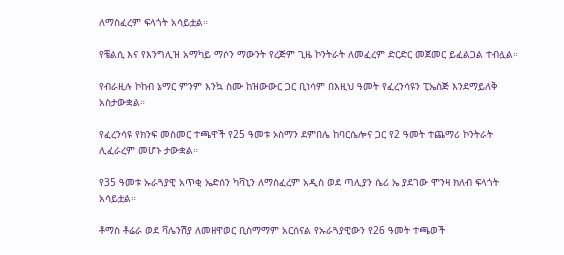ለማስፈረም ፍላጎት አሳይቷል።

የቼልሲ እና የእንግሊዝ አማካይ ማሶን ማውንት የረጅም ጊዜ ኮንትራት ለመፈረም ድርድር መጀመር ይፈልጋል ተብሏል።

የብራዚሉ ኮከብ ኔማር ምንም እንኳ ስሙ ከዝውውር ጋር ቢነሳም በእዚህ ዓመት የፈረንሳዩን ፒኤስጅ እንደማይለቅ አስታውቋል።

የፈረንሳዩ የክንፍ መስመር ተጫዋች የ25 ዓመቱ ኦስማን ደምበሌ ከባርሴሎና ጋር የ2 ዓመት ተጨማሪ ኮንትራት ሊፈራረም መሆኑ ታውቋል።

የ35 ዓመቱ ኡራጓያዊ አጥቂ ኤድሰን ካቫኒን ለማስፈረም አዲስ ወደ ጣሊያን ሴሪ ኤ ያደገው ሞንዛ ክለብ ፍላጎት አሳይቷል።

ቶማስ ቶሬራ ወደ ቫሌንሽያ ለመዘዋወር ቢስማማም አርሰናል የኡራጓያዊውን የ26 ዓመት ተጫወች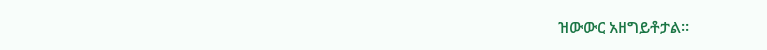ዝውውር አዘግይቶታል።